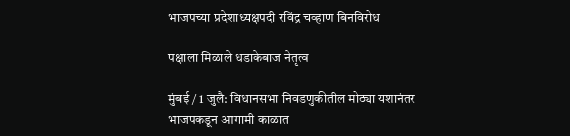भाजपच्या प्रदेशाध्यक्षपदी रविंद्र चव्हाण बिनविरोध

पक्षाला मिळाले धडाकेबाज नेतृत्व

मुंबई / 1 जुलै: विधानसभा निवडणुकीतील मोठ्या यशानंतर भाजपकडून आगामी काळात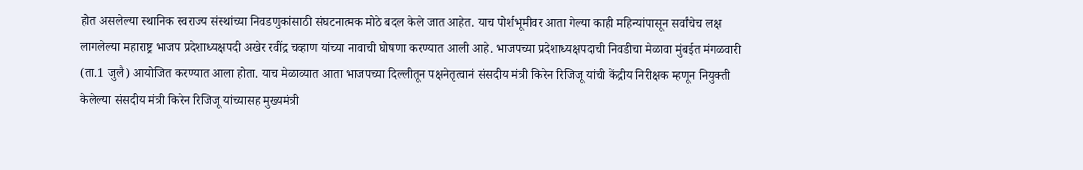होत असलेल्या स्थानिक स्वराज्य संस्थांच्या निवडणुकांसाठी संघटनात्मक मोठे बदल केले जात आहेत. याच पोर्शभूमीवर आता गेल्या काही महिन्यांपासून सर्वांचेच लक्ष लागलेल्या महाराष्ट्र भाजप प्रदेशाध्यक्षपदी अखेर रवींद्र चव्हाण यांच्या नावाची घोषणा करण्यात आली आहे. भाजपच्या प्रदेशाध्यक्षपदाची निवडीचा मेळावा मुंबईत मंगळवारी (ता.1 जुलै) आयोजित करण्यात आला होता. याच मेळाव्यात आता भाजपच्या दिल्लीतून पक्षनेतृत्वानं संसदीय मंत्री किरेन रिजिजू यांची केंद्रीय निरीक्षक म्हणून नियुक्ती केलेल्या संसदीय मंत्री किरेन रिजिजू यांच्यासह मुख्यमंत्री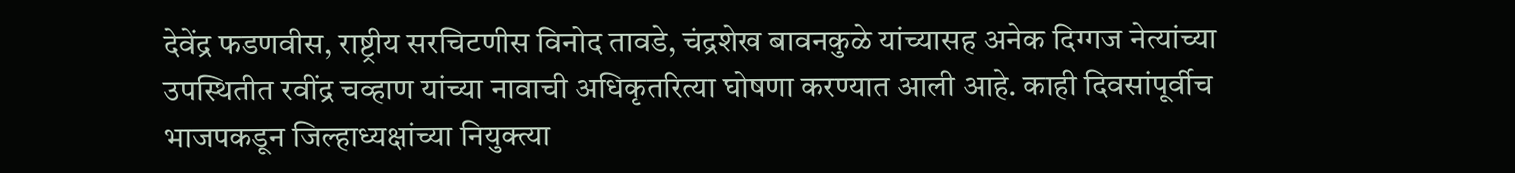देवेंद्र फडणवीस, राष्ट्रीय सरचिटणीस विनोद तावडे, चंद्रशेख बावनकुळे यांच्यासह अनेक दिग्गज नेत्यांच्या उपस्थितीत रवींद्र चव्हाण यांच्या नावाची अधिकृतरित्या घोषणा करण्यात आली आहे. काही दिवसांपूर्वीच भाजपकडून जिल्हाध्यक्षांच्या नियुक्त्या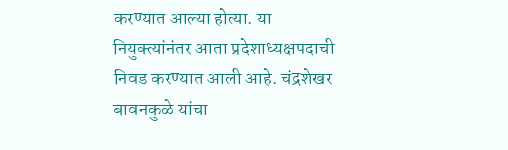करण्यात आल्या होत्या. या नियुक्त्यांनंतर आता प्रदेशाध्यक्षपदाची निवड करण्यात आली आहे. चंद्रशेखर बावनकुळे यांचा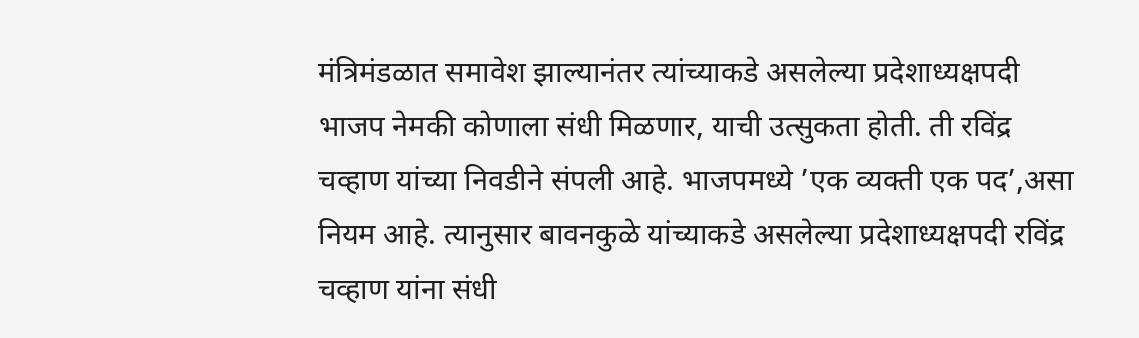मंत्रिमंडळात समावेश झाल्यानंतर त्यांच्याकडे असलेल्या प्रदेशाध्यक्षपदी भाजप नेमकी कोणाला संधी मिळणार, याची उत्सुकता होती. ती रविंद्र चव्हाण यांच्या निवडीने संपली आहे. भाजपमध्ये ’एक व्यक्ती एक पद’,असा नियम आहे. त्यानुसार बावनकुळे यांच्याकडे असलेल्या प्रदेशाध्यक्षपदी रविंद्र चव्हाण यांना संधी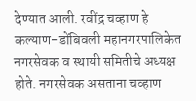देण्यात आली. रवींद्र चव्हाण हे कल्याण-डोंबिवली महानगरपालिकेत नगरसेवक व स्थायी समितीचे अध्यक्ष होते. नगरसेवक असताना चव्हाण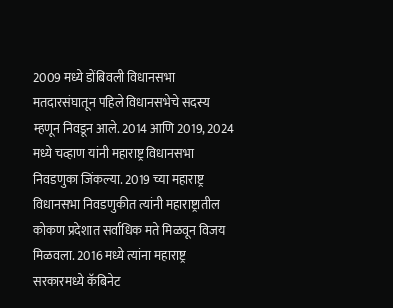2009 मध्ये डोंबिवली विधानसभा मतदारसंघातून पहिले विधानसभेचे सदस्य म्हणून निवडून आले. 2014 आणि 2019, 2024 मध्ये चव्हाण यांनी महाराष्ट्र विधानसभा निवडणुका जिंकल्या. 2019 च्या महाराष्ट्र विधानसभा निवडणुकीत त्यांनी महाराष्ट्रातील कोकण प्रदेशात सर्वाधिक मते मिळवून विजय मिळवला. 2016 मध्ये त्यांना महाराष्ट्र सरकारमध्ये कॅबिनेट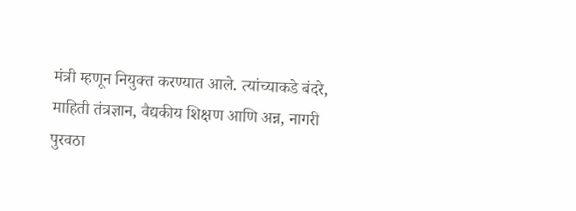मंत्री म्हणून नियुक्त करण्यात आले. त्यांच्याकडे बंदरे, माहिती तंत्रज्ञान, वैद्यकीय शिक्षण आणि अन्न, नागरी पुरवठा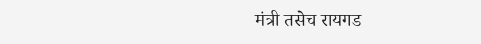मंत्री तसेच रायगड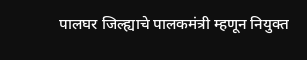पालघर जिल्ह्याचे पालकमंत्री म्हणून नियुक्त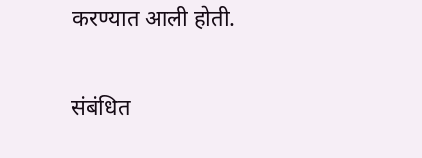करण्यात आली होती.

संबंधित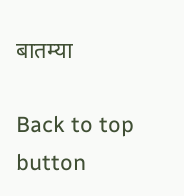बातम्या

Back to top button